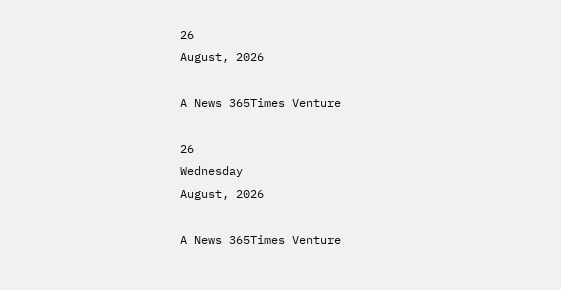26
August, 2026

A News 365Times Venture

26
Wednesday
August, 2026

A News 365Times Venture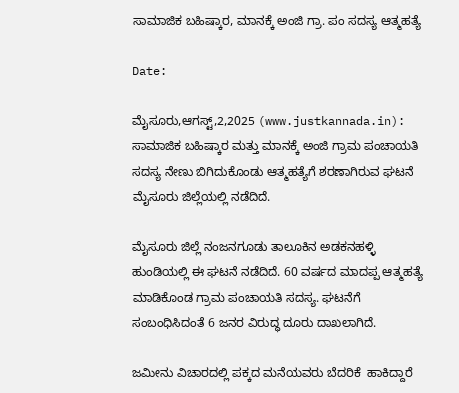ಸಾಮಾಜಿಕ ಬಹಿಷ್ಕಾರ, ಮಾನಕ್ಕೆ ಅಂಜಿ ಗ್ರಾ. ಪಂ ಸದಸ್ಯ ಆತ್ಮಹತ್ಯೆ

Date:

ಮೈಸೂರು,ಆಗಸ್ಟ್,2,2025 (www.justkannada.in): ಸಾಮಾಜಿಕ ಬಹಿಷ್ಕಾರ ಮತ್ತು ಮಾನಕ್ಕೆ ಅಂಜಿ ಗ್ರಾಮ ಪಂಚಾಯತಿ  ಸದಸ್ಯ ನೇಣು ಬಿಗಿದುಕೊಂಡು ಆತ್ಮಹತ್ಯೆಗೆ ಶರಣಾಗಿರುವ ಘಟನೆ ಮೈಸೂರು ಜಿಲ್ಲೆಯಲ್ಲಿ ನಡೆದಿದೆ.

ಮೈಸೂರು ಜಿಲ್ಲೆ ನಂಜನಗೂಡು ತಾಲೂಕಿನ ಅಡಕನಹಳ್ಳಿ ಹುಂಡಿಯಲ್ಲಿ ಈ ಘಟನೆ ನಡೆದಿದೆ. 60 ವರ್ಷದ ಮಾದಪ್ಪ ಆತ್ಮಹತ್ಯೆ ಮಾಡಿಕೊಂಡ ಗ್ರಾಮ ಪಂಚಾಯತಿ ಸದಸ್ಯ. ಘಟನೆಗೆ ಸಂಬಂಧಿಸಿದಂತೆ 6 ಜನರ ವಿರುದ್ಧ ದೂರು ದಾಖಲಾಗಿದೆ.

ಜಮೀನು ವಿಚಾರದಲ್ಲಿ ಪಕ್ಕದ ಮನೆಯವರು ಬೆದರಿಕೆ  ಹಾಕಿದ್ದಾರೆ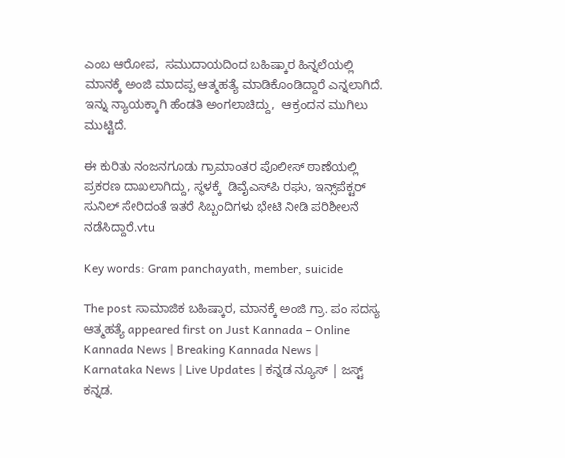ಎಂಬ ಆರೋಪ,  ಸಮುದಾಯದಿಂದ ಬಹಿಷ್ಕಾರ ಹಿನ್ನಲೆಯಲ್ಲಿ ಮಾನಕ್ಕೆ ಅಂಜಿ ಮಾದಪ್ಪ ಆತ್ಮಹತ್ಯೆ ಮಾಡಿಕೊಂಡಿದ್ದಾರೆ ಎನ್ನಲಾಗಿದೆ. ಇನ್ನು ನ್ಯಾಯಕ್ಕಾಗಿ ಹೆಂಡತಿ ಅಂಗಲಾಚಿದ್ದು,  ಆಕ್ರಂದನ‌ ಮುಗಿಲು ಮುಟ್ಟಿದೆ.

ಈ ಕುರಿತು ನಂಜನಗೂಡು ಗ್ರಾಮಾಂತರ ಪೊಲೀಸ್‌ ಠಾಣೆಯಲ್ಲಿ ಪ್ರಕರಣ ದಾಖಲಾಗಿದ್ದು, ಸ್ಥಳಕ್ಕೆ  ಡಿವೈಎಸ್‌ಪಿ ರಘು, ಇನ್ಸ್‌ಪೆಕ್ಟರ್‌ ಸುನಿಲ್ ಸೇರಿದಂತೆ ಇತರೆ ಸಿಬ್ಬಂದಿಗಳು ಭೇಟಿ ನೀಡಿ ಪರಿಶೀಲನೆ ನಡೆಸಿದ್ದಾರೆ.vtu

Key words: Gram panchayath, member, suicide

The post ಸಾಮಾಜಿಕ ಬಹಿಷ್ಕಾರ, ಮಾನಕ್ಕೆ ಅಂಜಿ ಗ್ರಾ. ಪಂ ಸದಸ್ಯ ಆತ್ಮಹತ್ಯೆ appeared first on Just Kannada – Online Kannada News | Breaking Kannada News | Karnataka News | Live Updates | ಕನ್ನಡ ನ್ಯೂಸ್ | ಜಸ್ಟ್ ಕನ್ನಡ.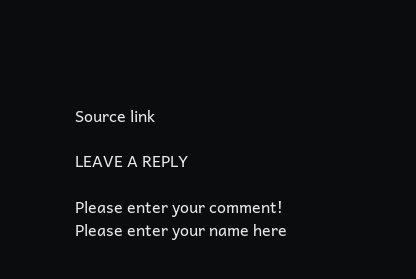Source link

LEAVE A REPLY

Please enter your comment!
Please enter your name here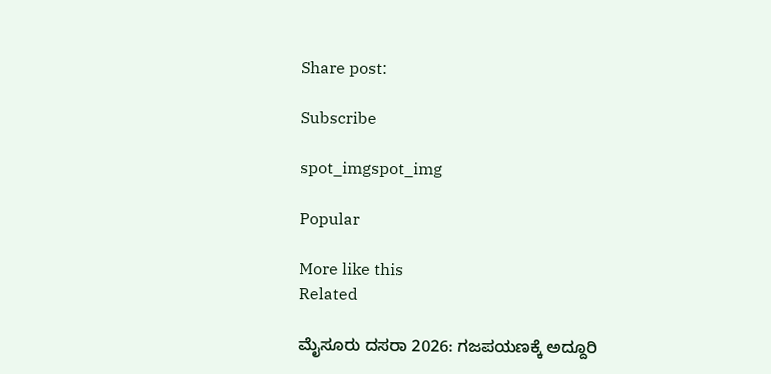Share post:

Subscribe

spot_imgspot_img

Popular

More like this
Related

ಮೈಸೂರು ದಸರಾ 2026: ಗಜಪಯಣಕ್ಕೆ ಅದ್ದೂರಿ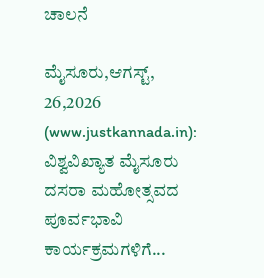ಚಾಲನೆ

ಮೈಸೂರು,ಆಗಸ್ಟ್, 26,2026 (www.justkannada.in): ವಿಶ್ವವಿಖ್ಯಾತ ಮೈಸೂರು ದಸರಾ ಮಹೋತ್ಸವದ ಪೂರ್ವಭಾವಿ ಕಾರ್ಯಕ್ರಮಗಳಿಗೆ...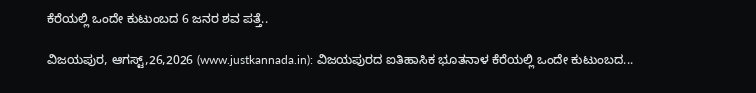ಕೆರೆಯಲ್ಲಿ ಒಂದೇ ಕುಟುಂಬದ 6 ಜನರ ಶವ ಪತ್ತೆ..

ವಿಜಯಪುರ, ಆಗಸ್ಟ್,26,2026 (www.justkannada.in): ವಿಜಯಪುರದ ಐತಿಹಾಸಿಕ ಭೂತನಾಳ ಕೆರೆಯಲ್ಲಿ ಒಂದೇ ಕುಟುಂಬದ...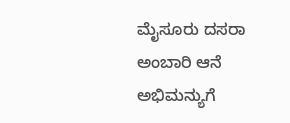ಮೈಸೂರು ದಸರಾ ಅಂಬಾರಿ ಆನೆ ಅಭಿಮನ್ಯುಗೆ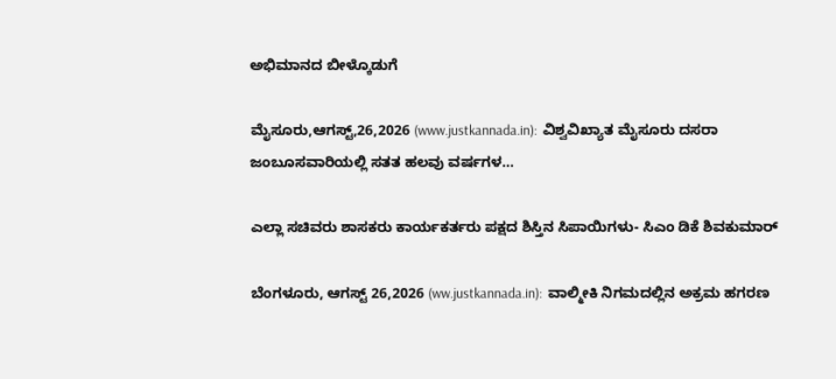ಅಭಿಮಾನದ ಬೀಳ್ಕೊಡುಗೆ

ಮೈಸೂರು,ಆಗಸ್ಟ್,26,2026 (www.justkannada.in):  ವಿಶ್ವವಿಖ್ಯಾತ ಮೈಸೂರು ದಸರಾ ಜಂಬೂಸವಾರಿಯಲ್ಲಿ ಸತತ ಹಲವು ವರ್ಷಗಳ...

ಎಲ್ಲಾ ಸಚಿವರು ಶಾಸಕರು ಕಾರ್ಯಕರ್ತರು ಪಕ್ಷದ ಶಿಸ್ತಿನ ಸಿಪಾಯಿಗಳು- ಸಿಎಂ ಡಿಕೆ ಶಿವಕುಮಾರ್

ಬೆಂಗಳೂರು, ಆಗಸ್ಟ್ 26,2026 (ww.justkannada.in):  ವಾಲ್ಮೀಕಿ ನಿಗಮದಲ್ಲಿನ ಅಕ್ರಮ ಹಗರಣ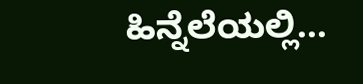ಹಿನ್ನೆಲೆಯಲ್ಲಿ...